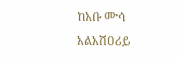ከአቡ ሙሳ አልአሽዐሪይ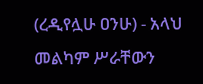(ረዲየሏሁ ዐንሁ) - አላህ መልካም ሥራቸውን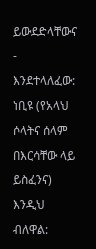ይውደድላቸውና - እንደተላለፈው: ነቢዩ (የአላህ ሶላትና ሰላም በእርሳቸው ላይ ይስፈንና) እንዲህ ብለዋል: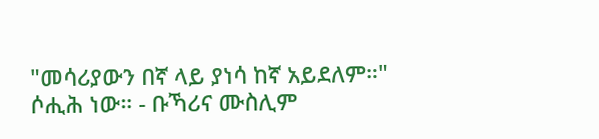"መሳሪያውን በኛ ላይ ያነሳ ከኛ አይደለም።" ሶሒሕ ነው። - ቡኻሪና ሙስሊም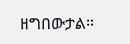ዘግበውታል።